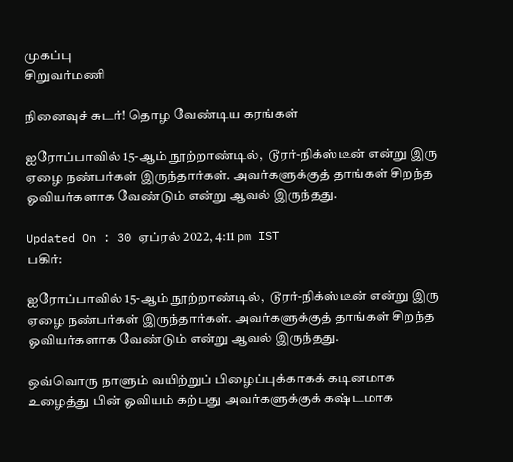முகப்பு
சிறுவர்மணி

நினைவுச் சுடர்! தொழ வேண்டிய கரங்கள்

ஐரோப்பாவில் 15-ஆம் நூற்றாண்டில்,  டூரர்-நிக்ஸ்டீன் என்று இரு ஏழை நண்பர்கள் இருந்தார்கள். அவர்களுக்குத் தாங்கள் சிறந்த ஓவியர்களாக வேண்டும் என்று ஆவல் இருந்தது.

Updated On : 30 ஏப்ரல் 2022, 4:11 pm IST
பகிர்:

ஐரோப்பாவில் 15-ஆம் நூற்றாண்டில்,  டூரர்-நிக்ஸ்டீன் என்று இரு ஏழை நண்பர்கள் இருந்தார்கள். அவர்களுக்குத் தாங்கள் சிறந்த ஓவியர்களாக வேண்டும் என்று ஆவல் இருந்தது.

ஒவ்வொரு நாளும் வயிற்றுப் பிழைப்புக்காகக் கடினமாக உழைத்து பின் ஓவியம் கற்பது அவர்களுக்குக் கஷ்டமாக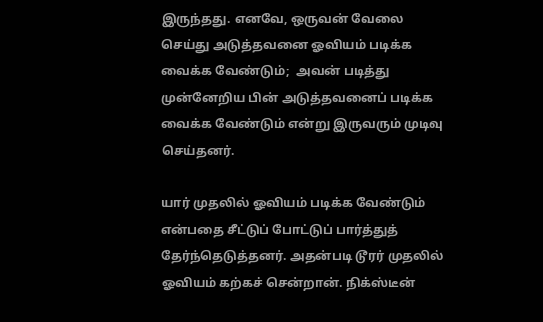இருந்தது. எனவே, ஒருவன் வேலை செய்து அடுத்தவனை ஓவியம் படிக்க வைக்க வேண்டும்;  அவன் படித்து முன்னேறிய பின் அடுத்தவனைப் படிக்க வைக்க வேண்டும் என்று இருவரும் முடிவு செய்தனர்.

யார் முதலில் ஓவியம் படிக்க வேண்டும் என்பதை சீட்டுப் போட்டுப் பார்த்துத் தேர்ந்தெடுத்தனர். அதன்படி டூரர் முதலில் ஓவியம் கற்கச் சென்றான். நிக்ஸ்டீன்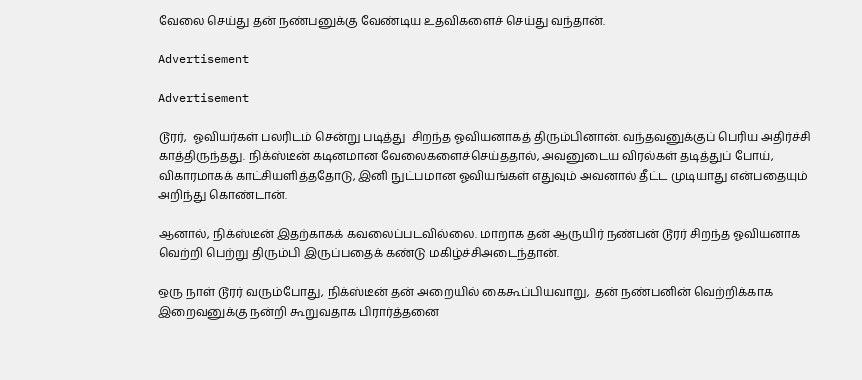வேலை செய்து தன் நண்பனுக்கு வேண்டிய உதவிகளைச் செய்து வந்தான்.

Advertisement

Advertisement

டூரர்,  ஓவியர்கள் பலரிடம் சென்று படித்து  சிறந்த ஓவியனாகத் திரும்பினான். வந்தவனுக்குப் பெரிய அதிர்ச்சி காத்திருந்தது. நிக்ஸ்டீன் கடினமான வேலைகளைச்செய்ததால், அவனுடைய விரல்கள் தடித்துப் போய், விகாரமாகக் காட்சியளித்ததோடு, இனி நுட்பமான ஓவியங்கள் எதுவும் அவனால் தீட்ட முடியாது என்பதையும் அறிந்து கொண்டான்.

ஆனால், நிக்ஸ்டீன் இதற்காகக் கவலைப்படவில்லை. மாறாக தன் ஆருயிர் நண்பன் டூரர் சிறந்த ஓவியனாக வெற்றி பெற்று திரும்பி இருப்பதைக் கண்டு மகிழ்ச்சிஅடைந்தான்.

ஒரு நாள் டூரர் வரும்போது, நிக்ஸ்டீன் தன் அறையில் கைகூப்பியவாறு,  தன் நண்பனின் வெற்றிக்காக இறைவனுக்கு நன்றி கூறுவதாக பிரார்த்தனை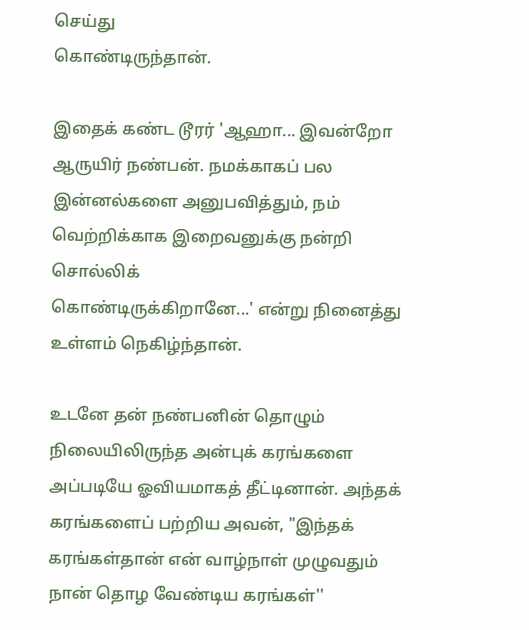செய்து
கொண்டிருந்தான்.

இதைக் கண்ட டூரர் 'ஆஹா... இவன்றோ ஆருயிர் நண்பன். நமக்காகப் பல இன்னல்களை அனுபவித்தும், நம் வெற்றிக்காக இறைவனுக்கு நன்றி சொல்லிக்
கொண்டிருக்கிறானே...' என்று நினைத்து உள்ளம் நெகிழ்ந்தான்.

உடனே தன் நண்பனின் தொழும் நிலையிலிருந்த அன்புக் கரங்களை அப்படியே ஓவியமாகத் தீட்டினான். அந்தக் கரங்களைப் பற்றிய அவன், "இந்தக் கரங்கள்தான் என் வாழ்நாள் முழுவதும் நான் தொழ வேண்டிய கரங்கள்''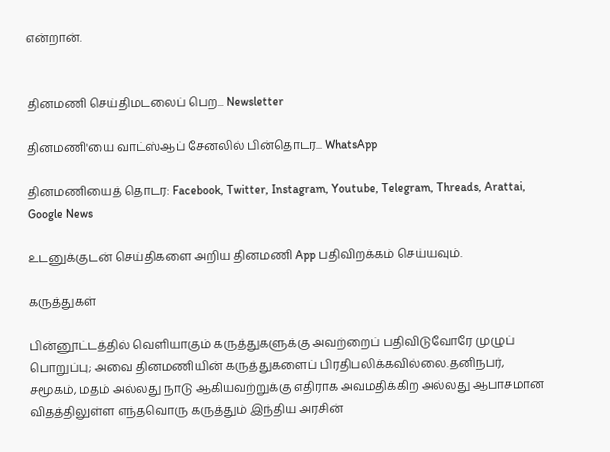என்றான்.


தினமணி செய்திமடலைப் பெற... Newsletter

தினமணி'யை வாட்ஸ்ஆப் சேனலில் பின்தொடர... WhatsApp

தினமணியைத் தொடர: Facebook, Twitter, Instagram, Youtube, Telegram, Threads, Arattai, Google News

உடனுக்குடன் செய்திகளை அறிய தினமணி App பதிவிறக்கம் செய்யவும்.

கருத்துகள்

பின்னூட்டத்தில் வெளியாகும் கருத்துகளுக்கு அவற்றைப் பதிவிடுவோரே முழுப் பொறுப்பு; அவை தினமணியின் கருத்துகளைப் பிரதிபலிக்கவில்லை.தனிநபர், சமூகம், மதம் அல்லது நாடு ஆகியவற்றுக்கு எதிராக அவமதிக்கிற அல்லது ஆபாசமான விதத்திலுள்ள எந்தவொரு கருத்தும் இந்திய அரசின்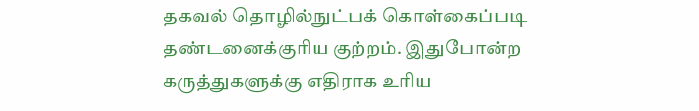தகவல் தொழில்நுட்பக் கொள்கைப்படி தண்டனைக்குரிய குற்றம். இதுபோன்ற கருத்துகளுக்கு எதிராக உரிய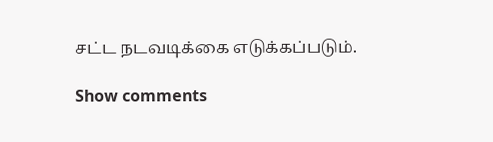சட்ட நடவடிக்கை எடுக்கப்படும்.

Show comments